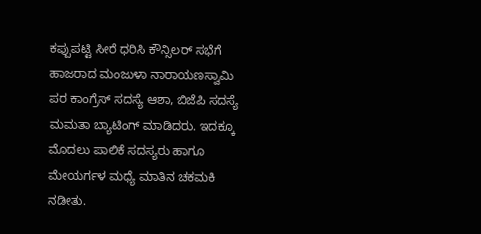ಕಪ್ಪುಪಟ್ಟಿ ಸೀರೆ ಧರಿಸಿ ಕೌನ್ಸಿಲರ್ ಸಭೆಗೆ ಹಾಜರಾದ ಮಂಜುಳಾ ನಾರಾಯಣಸ್ವಾಮಿ ಪರ ಕಾಂಗ್ರೆಸ್ ಸದಸ್ಯೆ ಆಶಾ, ಬಿಜೆಪಿ ಸದಸ್ಯೆ ಮಮತಾ ಬ್ಯಾಟಿಂಗ್ ಮಾಡಿದರು. ಇದಕ್ಕೂ ಮೊದಲು ಪಾಲಿಕೆ ಸದಸ್ಯರು ಹಾಗೂ ಮೇಯರ್ಗಳ ಮಧ್ಯೆ ಮಾತಿನ ಚಕಮಕಿ ನಡೀತು.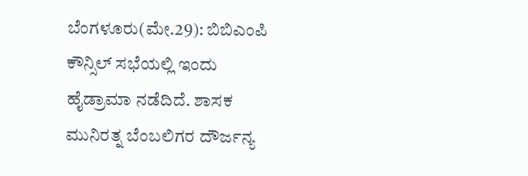ಬೆಂಗಳೂರು(ಮೇ.29): ಬಿಬಿಎಂಪಿ ಕೌನ್ಸಿಲ್ ಸಭೆಯಲ್ಲಿ ಇಂದು ಹೈಡ್ರಾಮಾ ನಡೆದಿದೆ. ಶಾಸಕ ಮುನಿರತ್ನ ಬೆಂಬಲಿಗರ ದೌರ್ಜನ್ಯ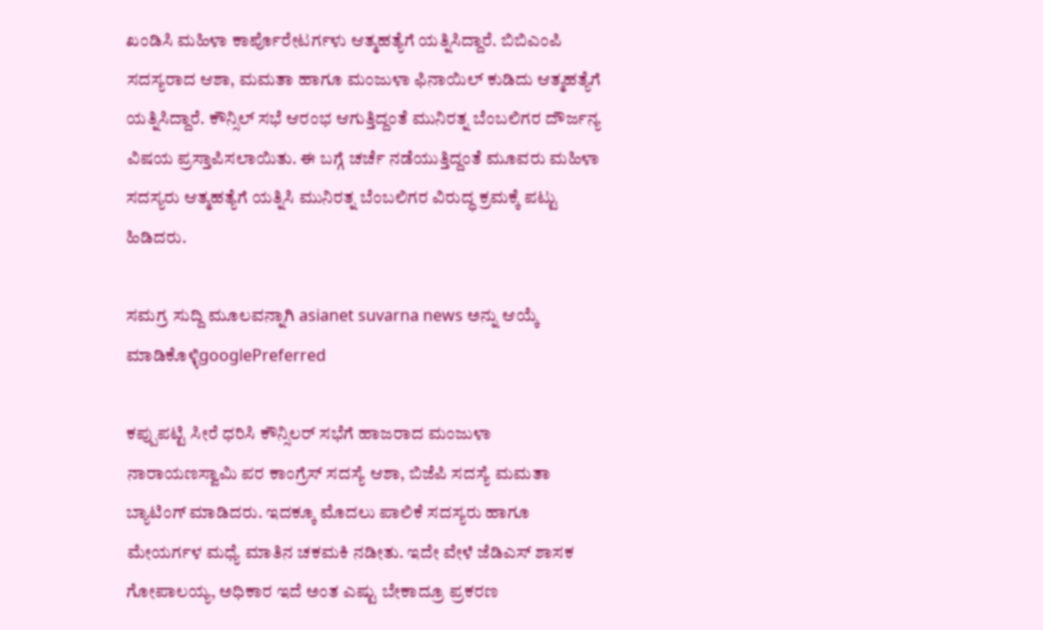ಖಂಡಿಸಿ ಮಹಿಳಾ ಕಾರ್ಪೊರೇಟರ್ಗಳು ಆತ್ಮಹತ್ಯೆಗೆ ಯತ್ನಿಸಿದ್ದಾರೆ. ಬಿಬಿಎಂಪಿ ಸದಸ್ಯರಾದ ಆಶಾ, ಮಮತಾ ಹಾಗೂ ಮಂಜುಳಾ ಫಿನಾಯಿಲ್ ಕುಡಿದು ಆತ್ಮಹತ್ಯೆಗೆ ಯತ್ನಿಸಿದ್ದಾರೆ. ಕೌನ್ಸಿಲ್ ಸಭೆ ಆರಂಭ ಆಗುತ್ತಿದ್ದಂತೆ ಮುನಿರತ್ನ ಬೆಂಬಲಿಗರ ದೌರ್ಜನ್ಯ ವಿಷಯ ಪ್ರಸ್ತಾಪಿಸಲಾಯಿತು. ಈ ಬಗ್ಗೆ ಚರ್ಚೆ ನಡೆಯುತ್ತಿದ್ದಂತೆ ಮೂವರು ಮಹಿಳಾ ಸದಸ್ಯರು ಆತ್ಮಹತ್ಯೆಗೆ ಯತ್ನಿಸಿ ಮುನಿರತ್ನ ಬೆಂಬಲಿಗರ ವಿರುದ್ಧ ಕ್ರಮಕ್ಕೆ ಪಟ್ಟು ಹಿಡಿದರು.

ಸಮಗ್ರ ಸುದ್ದಿ ಮೂಲವನ್ನಾಗಿ asianet suvarna news ಅನ್ನು ಆಯ್ಕೆ ಮಾಡಿಕೊಳ್ಳಿgooglePreferred

ಕಪ್ಪುಪಟ್ಟಿ ಸೀರೆ ಧರಿಸಿ ಕೌನ್ಸಿಲರ್ ಸಭೆಗೆ ಹಾಜರಾದ ಮಂಜುಳಾ ನಾರಾಯಣಸ್ವಾಮಿ ಪರ ಕಾಂಗ್ರೆಸ್ ಸದಸ್ಯೆ ಆಶಾ, ಬಿಜೆಪಿ ಸದಸ್ಯೆ ಮಮತಾ ಬ್ಯಾಟಿಂಗ್ ಮಾಡಿದರು. ಇದಕ್ಕೂ ಮೊದಲು ಪಾಲಿಕೆ ಸದಸ್ಯರು ಹಾಗೂ ಮೇಯರ್ಗಳ ಮಧ್ಯೆ ಮಾತಿನ ಚಕಮಕಿ ನಡೀತು. ಇದೇ ವೇಳೆ ಜೆಡಿಎಸ್ ಶಾಸಕ ಗೋಪಾಲಯ್ಯ, ಅಧಿಕಾರ ಇದೆ ಅಂತ ಎಷ್ಟು ಬೇಕಾದ್ರೂ ಪ್ರಕರಣ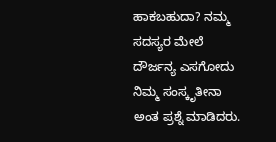ಹಾಕಬಹುದಾ? ನಮ್ಮ ಸದಸ್ಯರ ಮೇಲೆ ದೌರ್ಜನ್ಯ ಎಸಗೋದು ನಿಮ್ಮ ಸಂಸ್ಕೃತೀನಾ ಅಂತ ಪ್ರಶ್ನೆ ಮಾಡಿದರು.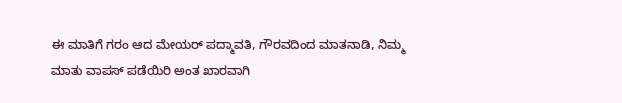ಈ ಮಾತಿಗೆ ಗರಂ ಆದ ಮೇಯರ್ ಪದ್ಮಾವತಿ, ಗೌರವದಿಂದ ಮಾತನಾಡಿ, ನಿಮ್ಮ ಮಾತು ವಾಪಸ್ ಪಡೆಯಿರಿ ಅಂತ ಖಾರವಾಗಿ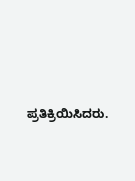ಪ್ರತಿಕ್ರಿಯಿಸಿದರು.